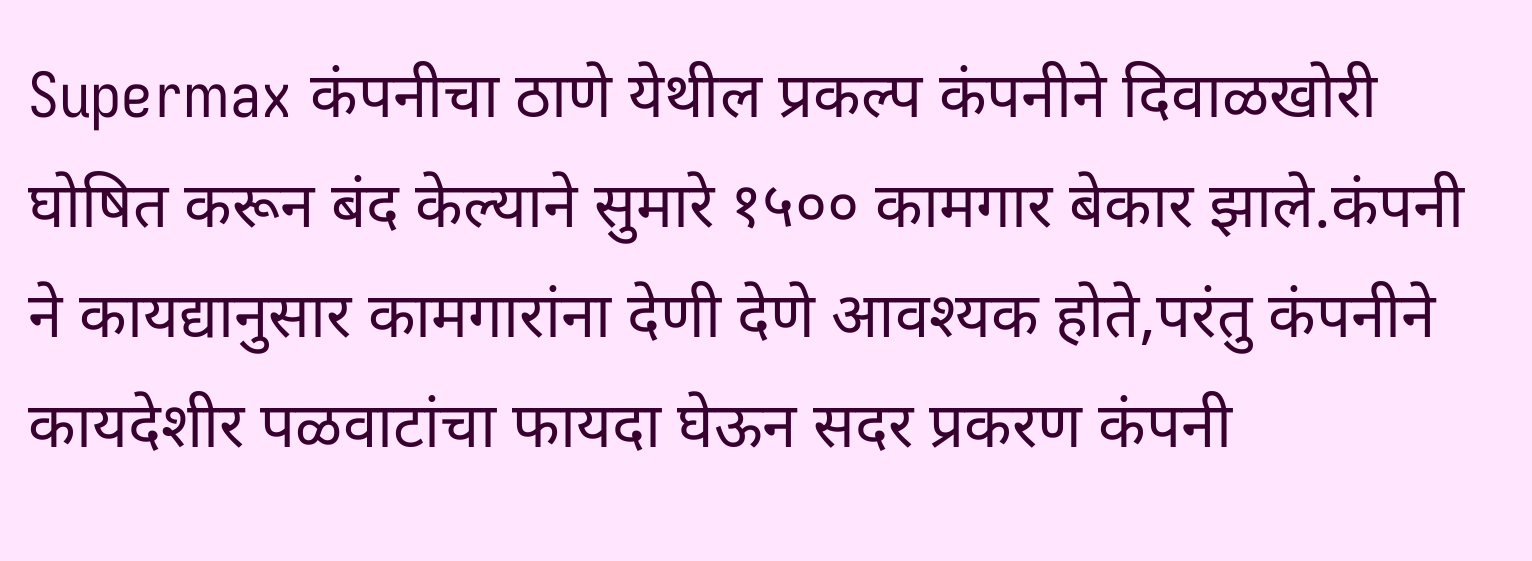Supermax कंपनीचा ठाणे येथील प्रकल्प कंपनीने दिवाळखोरी घोषित करून बंद केल्याने सुमारे १५०० कामगार बेकार झाले.कंपनी ने कायद्यानुसार कामगारांना देणी देणे आवश्यक होते,परंतु कंपनीने कायदेशीर पळवाटांचा फायदा घेऊन सदर प्रकरण कंपनी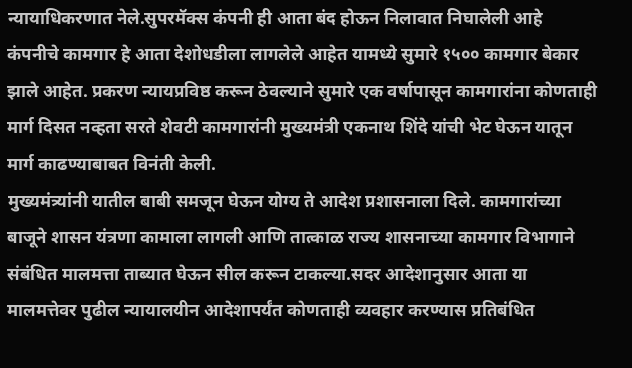न्यायाधिकरणात नेले.सुपरमॅक्स कंपनी ही आता बंद होऊन निलावात निघालेली आहे
कंपनीचे कामगार हे आता देशोधडीला लागलेले आहेत यामध्ये सुमारे १५०० कामगार बेकार झाले आहेत. प्रकरण न्यायप्रविष्ठ करून ठेवल्याने सुमारे एक वर्षापासून कामगारांना कोणताही मार्ग दिसत नव्हता सरते शेवटी कामगारांनी मुख्यमंत्री एकनाथ शिंदे यांची भेट घेऊन यातून मार्ग काढण्याबाबत विनंती केली.
मुख्यमंत्र्यांनी यातील बाबी समजून घेऊन योग्य ते आदेश प्रशासनाला दिले. कामगारांच्या बाजूने शासन यंत्रणा कामाला लागली आणि तात्काळ राज्य शासनाच्या कामगार विभागाने संबंधित मालमत्ता ताब्यात घेऊन सील करून टाकल्या.सदर आदेशानुसार आता या मालमत्तेवर पुढील न्यायालयीन आदेशापर्यंत कोणताही व्यवहार करण्यास प्रतिबंधित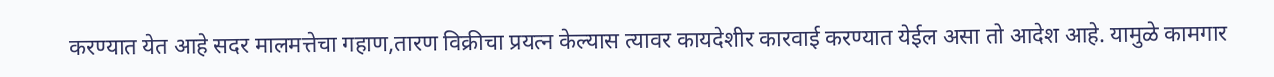करण्यात येत आहे सदर मालमत्तेचा गहाण,तारण विक्रीचा प्रयत्न केल्यास त्यावर कायदेशीर कारवाई करण्यात येईल असा तो आदेश आहे. यामुळे कामगार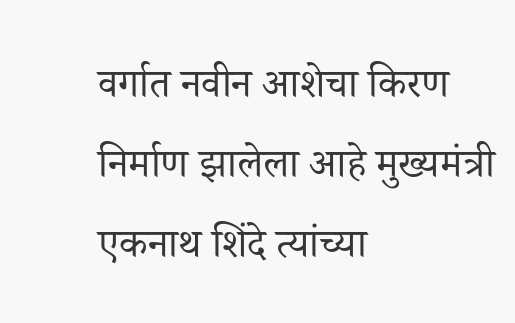वर्गात नवीन आशेचा किरण निर्माण झालेला आहे मुख्यमंत्री एकनाथ शिंदे त्यांच्या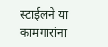स्टाईलने या कामगारांना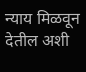न्याय मिळवून देतील अशी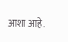आशा आहे.